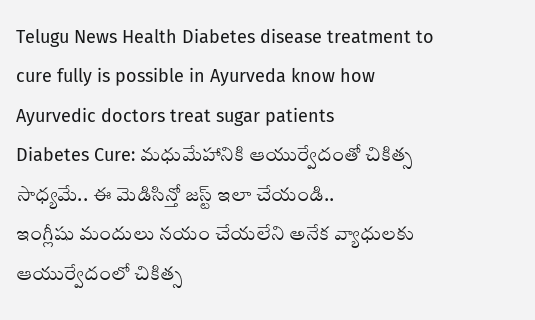Telugu News Health Diabetes disease treatment to cure fully is possible in Ayurveda know how Ayurvedic doctors treat sugar patients
Diabetes Cure: మధుమేహానికి ఆయుర్వేదంతో చికిత్స సాధ్యమే.. ఈ మెడిసిన్తో జస్ట్ ఇలా చేయండి..
ఇంగ్లీషు మందులు నయం చేయలేని అనేక వ్యాధులకు ఆయుర్వేదంలో చికిత్స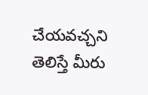చేయవచ్చని తెలిస్తే మీరు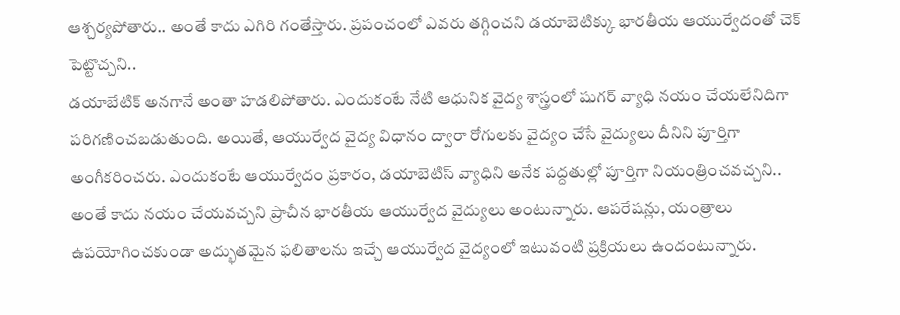ఆశ్చర్యపోతారు.. అంతే కాదు ఎగిరి గంతేస్తారు. ప్రపంచంలో ఎవరు తగ్గించని డయాబెటిక్కు భారతీయ ఆయుర్వేదంతో చెక్ పెట్టొచ్చని..
డయాబేటిక్ అనగానే అంతా హడలిపోతారు. ఎందుకంటే నేటి ఆధునిక వైద్య శాస్త్రంలో షుగర్ వ్యాధి నయం చేయలేనిదిగా పరిగణించబడుతుంది. అయితే, ఆయుర్వేద వైద్య విధానం ద్వారా రోగులకు వైద్యం చేసే వైద్యులు దీనిని పూర్తిగా అంగీకరించరు. ఎందుకంటే ఆయుర్వేదం ప్రకారం, డయాబెటిస్ వ్యాధిని అనేక పద్దతుల్లో పూర్తిగా నియంత్రించవచ్చని.. అంతే కాదు నయం చేయవచ్చని ప్రాచీన భారతీయ ఆయుర్వేద వైద్యులు అంటున్నారు. ఆపరేషన్లు, యంత్రాలు ఉపయోగించకుండా అద్భుతమైన ఫలితాలను ఇచ్చే ఆయుర్వేద వైద్యంలో ఇటువంటి ప్రక్రియలు ఉందంటున్నారు.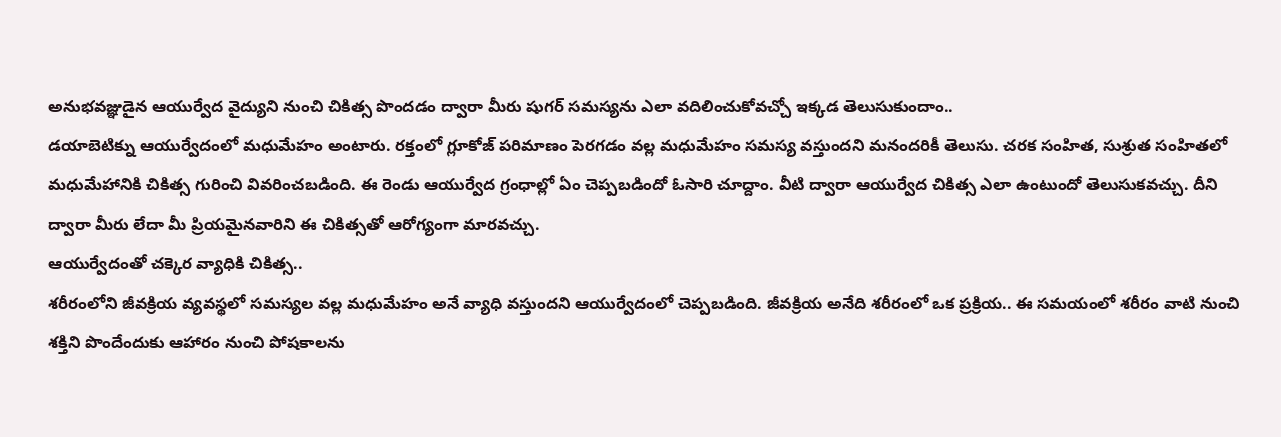అనుభవజ్ఞుడైన ఆయుర్వేద వైద్యుని నుంచి చికిత్స పొందడం ద్వారా మీరు షుగర్ సమస్యను ఎలా వదిలించుకోవచ్చో ఇక్కడ తెలుసుకుందాం..
డయాబెటిక్ను ఆయుర్వేదంలో మధుమేహం అంటారు. రక్తంలో గ్లూకోజ్ పరిమాణం పెరగడం వల్ల మధుమేహం సమస్య వస్తుందని మనందరికీ తెలుసు. చరక సంహిత, సుశ్రుత సంహితలో మధుమేహానికి చికిత్స గురించి వివరించబడింది. ఈ రెండు ఆయుర్వేద గ్రంధాల్లో ఏం చెప్పబడిందో ఓసారి చూద్దాం. వీటి ద్వారా ఆయుర్వేద చికిత్స ఎలా ఉంటుందో తెలుసుకవచ్చు. దీని ద్వారా మీరు లేదా మీ ప్రియమైనవారిని ఈ చికిత్సతో ఆరోగ్యంగా మారవచ్చు.
ఆయుర్వేదంతో చక్కెర వ్యాధికి చికిత్స..
శరీరంలోని జీవక్రియ వ్యవస్థలో సమస్యల వల్ల మధుమేహం అనే వ్యాధి వస్తుందని ఆయుర్వేదంలో చెప్పబడింది. జీవక్రియ అనేది శరీరంలో ఒక ప్రక్రియ.. ఈ సమయంలో శరీరం వాటి నుంచి శక్తిని పొందేందుకు ఆహారం నుంచి పోషకాలను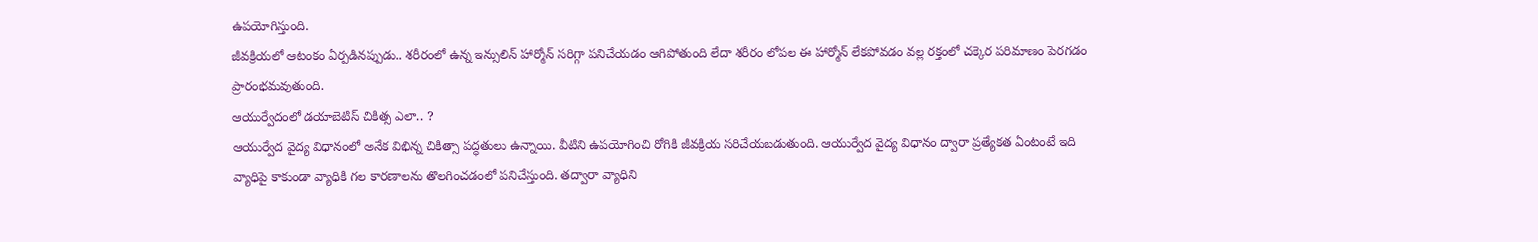ఉపయోగిస్తుంది.
జీవక్రియలో ఆటంకం ఏర్పడినప్పుడు.. శరీరంలో ఉన్న ఇన్సులిన్ హార్మోన్ సరిగ్గా పనిచేయడం ఆగిపోతుంది లేదా శరీరం లోపల ఈ హార్మోన్ లేకపోవడం వల్ల రక్తంలో చక్కెర పరిమాణం పెరగడం ప్రారంభమవుతుంది.
ఆయుర్వేదంలో డయాబెటిస్ చికిత్స ఎలా.. ?
ఆయుర్వేద వైద్య విధానంలో అనేక విభిన్న చికిత్సా పద్ధతులు ఉన్నాయి. వీటిని ఉపయోగించి రోగికి జీవక్రియ సరిచేయబడుతుంది. ఆయుర్వేద వైద్య విధానం ద్వారా ప్రత్యేకత ఏంటంటే ఇది వ్యాధిపై కాకుండా వ్యాధికి గల కారణాలను తొలగించడంలో పనిచేస్తుంది. తద్వారా వ్యాధిని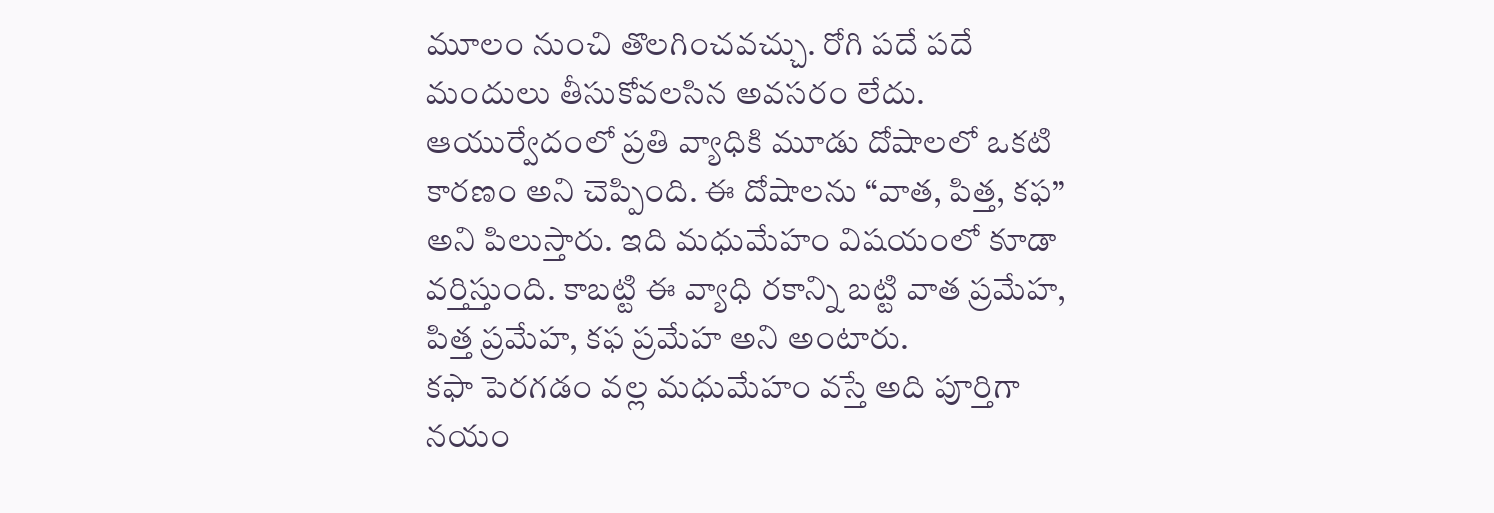మూలం నుంచి తొలగించవచ్చు. రోగి పదే పదే మందులు తీసుకోవలసిన అవసరం లేదు.
ఆయుర్వేదంలో ప్రతి వ్యాధికి మూడు దోషాలలో ఒకటి కారణం అని చెప్పింది. ఈ దోషాలను “వాత, పిత్త, కఫ” అని పిలుస్తారు. ఇది మధుమేహం విషయంలో కూడా వర్తిస్తుంది. కాబట్టి ఈ వ్యాధి రకాన్ని బట్టి వాత ప్రమేహ, పిత్త ప్రమేహ, కఫ ప్రమేహ అని అంటారు.
కఫా పెరగడం వల్ల మధుమేహం వస్తే అది పూర్తిగా నయం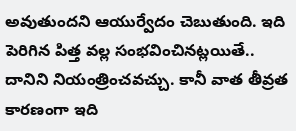అవుతుందని ఆయుర్వేదం చెబుతుంది. ఇది పెరిగిన పిత్త వల్ల సంభవించినట్లయితే.. దానిని నియంత్రించవచ్చు. కానీ వాత తీవ్రత కారణంగా ఇది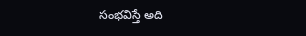సంభవిస్తే అది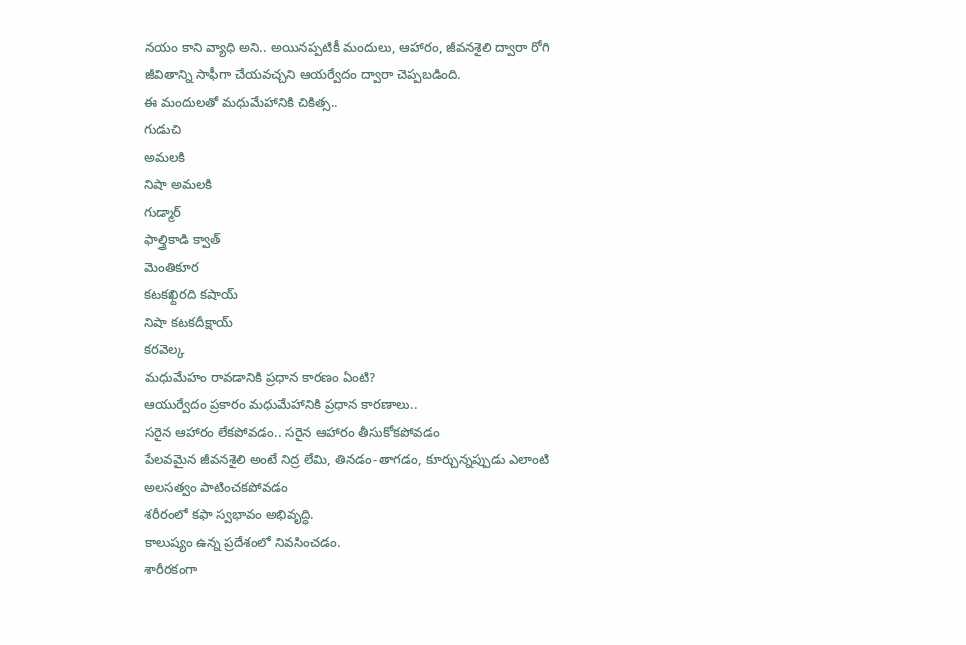నయం కాని వ్యాధి అని.. అయినప్పటికీ మందులు, ఆహారం, జీవనశైలి ద్వారా రోగి జీవితాన్ని సాఫీగా చేయవచ్చని ఆయర్వేదం ద్వారా చెప్పబడింది.
ఈ మందులతో మధుమేహానికి చికిత్స..
గుడుచి
అమలకి
నిషా అమలకి
గుడ్మార్
ఫాల్త్రికాడి క్వాత్
మెంతికూర
కటకఖ్దిరది కషాయ్
నిషా కటకదీక్షాయ్
కరవెల్క
మధుమేహం రావడానికి ప్రధాన కారణం ఏంటి?
ఆయుర్వేదం ప్రకారం మధుమేహానికి ప్రధాన కారణాలు..
సరైన ఆహారం లేకపోవడం.. సరైన ఆహారం తీసుకోకపోవడం
పేలవమైన జీవనశైలి అంటే నిద్ర లేమి, తినడం-తాగడం, కూర్చున్నప్పుడు ఎలాంటి అలసత్వం పాటించకపోవడం
శరీరంలో కఫా స్వభావం అభివృద్ధి.
కాలుష్యం ఉన్న ప్రదేశంలో నివసించడం.
శారీరకంగా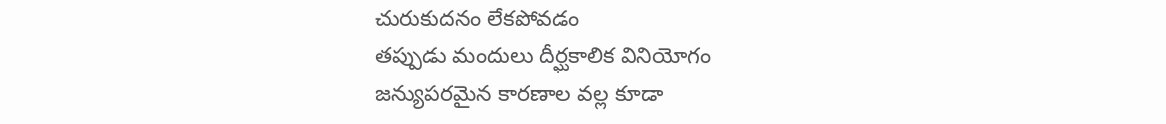చురుకుదనం లేకపోవడం
తప్పుడు మందులు దీర్ఘకాలిక వినియోగం
జన్యుపరమైన కారణాల వల్ల కూడా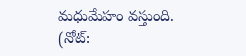మధుమేహం వస్తుంది.
(నోట్: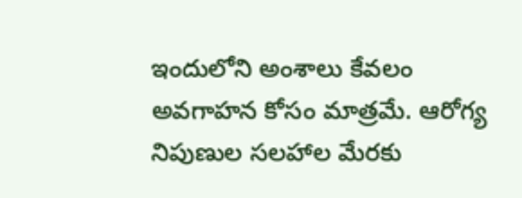ఇందులోని అంశాలు కేవలం అవగాహన కోసం మాత్రమే. ఆరోగ్య నిపుణుల సలహాల మేరకు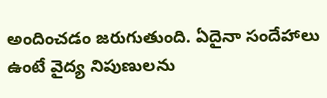అందించడం జరుగుతుంది. ఏదైనా సందేహాలు ఉంటే వైద్య నిపుణులను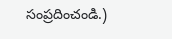సంప్రదించండి.)